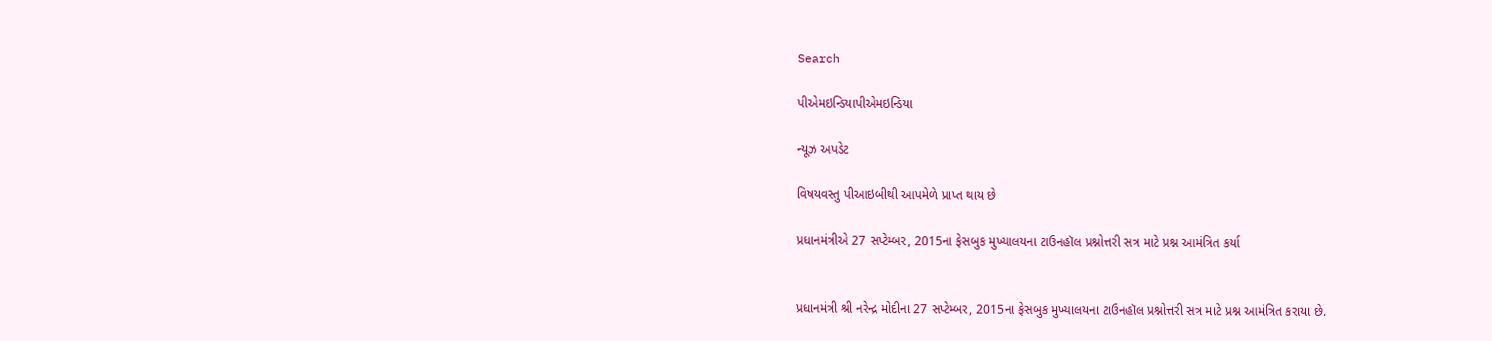Search

પીએમઇન્ડિયાપીએમઇન્ડિયા

ન્યૂઝ અપડેટ

વિષયવસ્તુ પીઆઇબીથી આપમેળે પ્રાપ્ત થાય છે

પ્રધાનમંત્રીએ 27 સપ્ટેમ્બર, 2015ના ફેસબુક મુખ્યાલયના ટાઉનહૉલ પ્રશ્નોત્તરી સત્ર માટે પ્રશ્ન આમંત્રિત કર્યા


પ્રધાનમંત્રી શ્રી નરેન્દ્ર મોદીના 27 સપ્ટેમ્બર, 2015ના ફેસબુક મુખ્યાલયના ટાઉનહૉલ પ્રશ્નોત્તરી સત્ર માટે પ્રશ્ન આમંત્રિત કરાયા છે.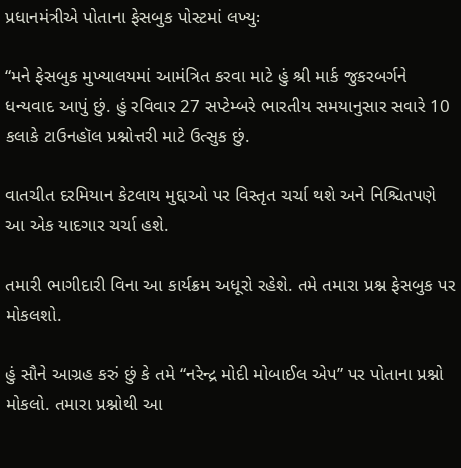પ્રધાનમંત્રીએ પોતાના ફેસબુક પોસ્ટમાં લખ્યુઃ

“મને ફેસબુક મુખ્યાલયમાં આમંત્રિત કરવા માટે હું શ્રી માર્ક જુકરબર્ગને ધન્યવાદ આપું છું. હું રવિવાર 27 સપ્ટેમ્બરે ભારતીય સમયાનુસાર સવારે 10 કલાકે ટાઉનહૉલ પ્રશ્નોત્તરી માટે ઉત્સુક છું.

વાતચીત દરમિયાન કેટલાય મુદ્દાઓ પર વિસ્તૃત ચર્ચા થશે અને નિશ્ચિતપણે આ એક યાદગાર ચર્ચા હશે.

તમારી ભાગીદારી વિના આ કાર્યક્રમ અધૂરો રહેશે. તમે તમારા પ્રશ્ન ફેસબુક પર મોકલશો.

હું સૌને આગ્રહ કરું છું કે તમે “નરેન્દ્ર મોદી મોબાઈલ એપ” પર પોતાના પ્રશ્નો મોકલો. તમારા પ્રશ્નોથી આ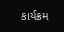કાર્યક્રમ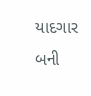યાદગાર બની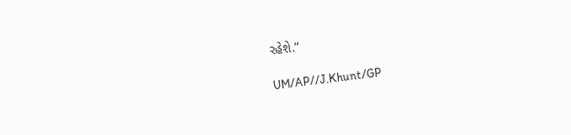રહેશે.”

UM/AP//J.Khunt/GP